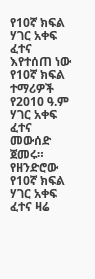የ10ኛ ክፍል ሃገር አቀፍ ፈተና እየተሰጠ ነው
የ10ኛ ክፍል ተማሪዎች የ2010 ዓ.ም ሃገር አቀፍ ፈተና መውሰድ ጀመሩ።
የዘንድሮው የ10ኛ ክፍል ሃገር አቀፍ ፈተና ዛሬ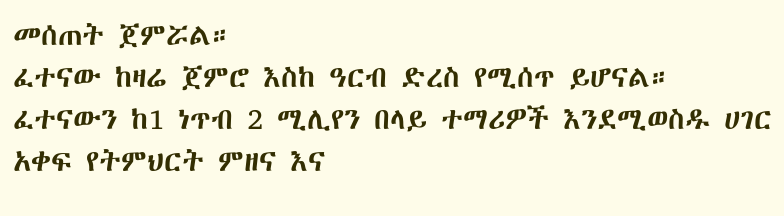መሰጠት ጀምሯል።
ፈተናው ከዛሬ ጀምሮ እስከ ዓርብ ድረስ የሚሰጥ ይሆናል።
ፈተናውን ከ1 ነጥብ 2 ሚሊየን በላይ ተማሪዎች እንደሚወስዱ ሀገር አቀፍ የትምህርት ምዘና እና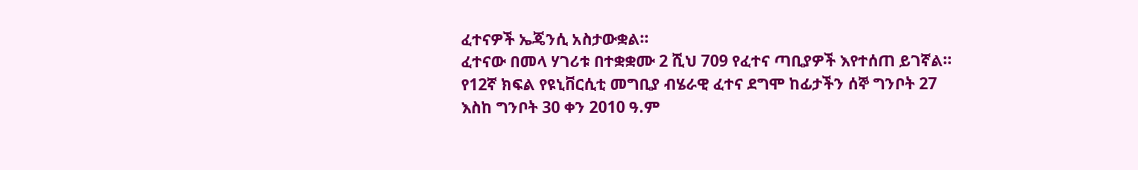ፈተናዎች ኤጄንሲ አስታውቋል።
ፈተናው በመላ ሃገሪቱ በተቋቋሙ 2 ሺህ 709 የፈተና ጣቢያዎች እየተሰጠ ይገኛል።
የ12ኛ ክፍል የዩኒቨርሲቲ መግቢያ ብሄራዊ ፈተና ደግሞ ከፊታችን ሰኞ ግንቦት 27 እስከ ግንቦት 30 ቀን 2010 ዓ.ም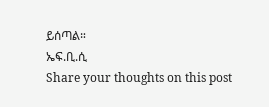ይሰጣል።
ኤፍ.ቢ.ሲ
Share your thoughts on this post